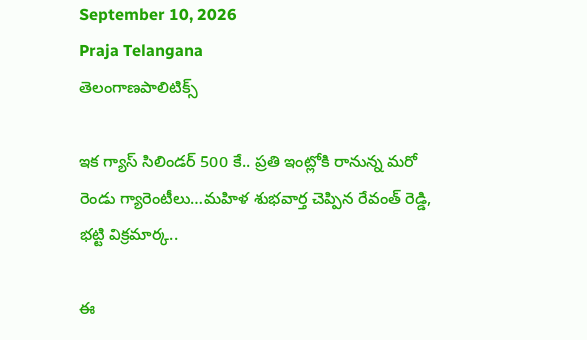September 10, 2026
Praja Telangana
తెలంగాణపాలిటిక్స్

ఇక గ్యాస్ సిలిండర్ 500 కే.. ప్రతి ఇంట్లోకి రానున్న మరో రెండు గ్యారెంటీలు…మహిళ శుభవార్త చెప్పిన రేవంత్ రెడ్డి, భట్టి విక్రమార్క..

ఈ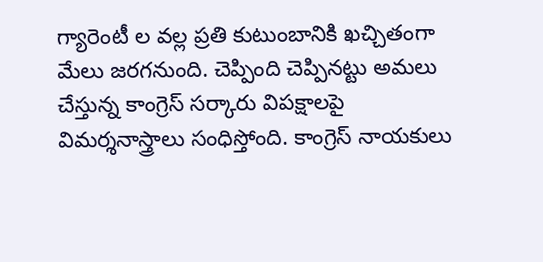గ్యారెంటీ ల వల్ల ప్రతి కుటుంబానికి ఖచ్చితంగా మేలు జరగనుంది. చెప్పింది చెప్పినట్టు అమలు చేస్తున్న కాంగ్రెస్ సర్కారు విపక్షాలపై విమర్శనాస్త్రాలు సంధిస్తోంది. కాంగ్రెస్ నాయకులు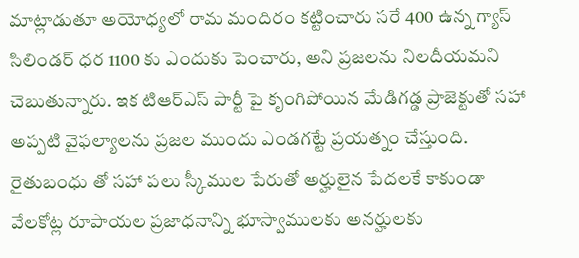మాట్లాడుతూ అయోధ్యలో రామ మందిరం కట్టించారు సరే 400 ఉన్న గ్యాస్ సిలిండర్ ధర 1100 కు ఎందుకు పెంచారు, అని ప్రజలను నిలదీయమని చెబుతున్నారు. ఇక టిఆర్ఎస్ పార్టీ పై కృంగిపోయిన మేడిగడ్డ ప్రాజెక్టుతో సహా అప్పటి వైఫల్యాలను ప్రజల ముందు ఎండగట్టే ప్రయత్నం చేస్తుంది. రైతుబంధు తో సహా పలు స్కీముల పేరుతో అర్హులైన పేదలకే కాకుండా వేలకోట్ల రూపాయల ప్రజాధనాన్ని భూస్వాములకు అనర్హులకు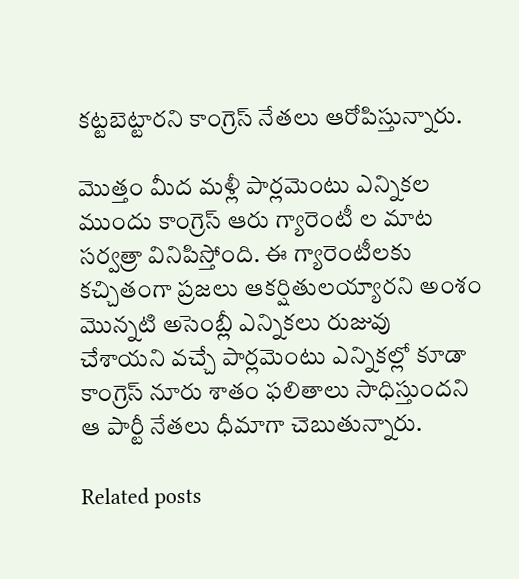కట్టబెట్టారని కాంగ్రెస్ నేతలు ఆరోపిస్తున్నారు.

మొత్తం మీద మళ్లీ పార్లమెంటు ఎన్నికల ముందు కాంగ్రెస్ ఆరు గ్యారెంటీ ల మాట సర్వత్రా వినిపిస్తోంది. ఈ గ్యారెంటీలకు కచ్చితంగా ప్రజలు ఆకర్షితులయ్యారని అంశం మొన్నటి అసెంబ్లీ ఎన్నికలు రుజువు చేశాయని వచ్చే పార్లమెంటు ఎన్నికల్లో కూడా కాంగ్రెస్ నూరు శాతం ఫలితాలు సాధిస్తుందని ఆ పార్టీ నేతలు ధీమాగా చెబుతున్నారు.

Related posts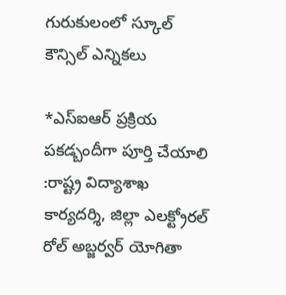గురుకులంలో స్కూల్ కౌన్సిల్ ఎన్నికలు

*ఎస్ఐఆర్ ప్రక్రియ పకడ్బందీగా పూర్తి చేయాలి :రాష్ట్ర విద్యాశాఖ కార్యదర్శి, జిల్లా ఎలక్ట్రోరల్ రోల్ అబ్జర్వర్ యోగితా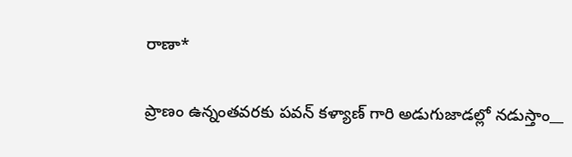రాణా*

ప్రాణం ఉన్నంతవరకు పవన్ కళ్యాణ్ గారి అడుగుజాడల్లో నడుస్తాం__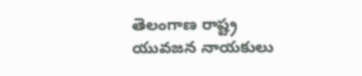తెలంగాణ రాష్ట్ర యువజన నాయకులు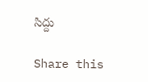సిద్దు

Share this